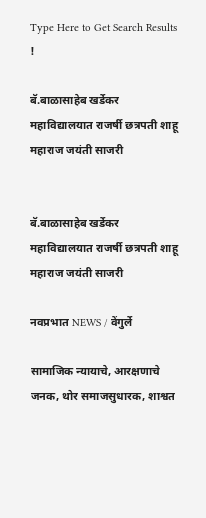Type Here to Get Search Results !

बॅ.बाळासाहेब खर्डेकर महाविद्यालयात राजर्षी छत्रपती शाहू महाराज जयंती साजरी


बॅ.बाळासाहेब खर्डेकर महाविद्यालयात राजर्षी छत्रपती शाहू महाराज जयंती साजरी

नवप्रभात NEWS / वेंगुर्ले

सामाजिक न्यायाचे, आरक्षणाचे जनक, थोर समाजसुधारक, शाश्वत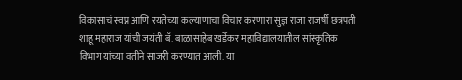विकासाचं स्वप्न आणि रयतेच्या कल्याणाचा विचार करणारा सुज्ञ राजा राजर्षी छत्रपती शाहू महाराज यांची जयंती बॅ. बाळासाहेब खर्डेकर महाविद्यालयातील सांस्कृतिक विभाग यांच्या वतीने साजरी करण्यात आली. या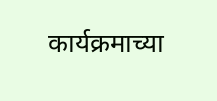कार्यक्रमाच्या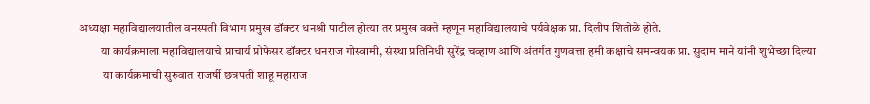अध्यक्षा महाविद्यालयातील वनस्पती विभाग प्रमुख डॉक्टर धनश्री पाटील होत्या तर प्रमुख वक्ते म्हणून महाविद्यालयाचे पर्यवेक्षक प्रा. दिलीप शितोळे होते.
         या कार्यक्रमाला महाविद्यालयाचे प्राचार्य प्रोफेसर डॉक्टर धनराज गोस्वामी, संस्था प्रतिनिधी सुरेंद्र चव्हाण आणि अंतर्गत गुणवत्ता हमी कक्षाचे समन्वयक प्रा. सुदाम माने यांनी शुभेच्छा दिल्या
          या कार्यक्रमाची सुरुवात राजर्षी छत्रपती शाहू महाराज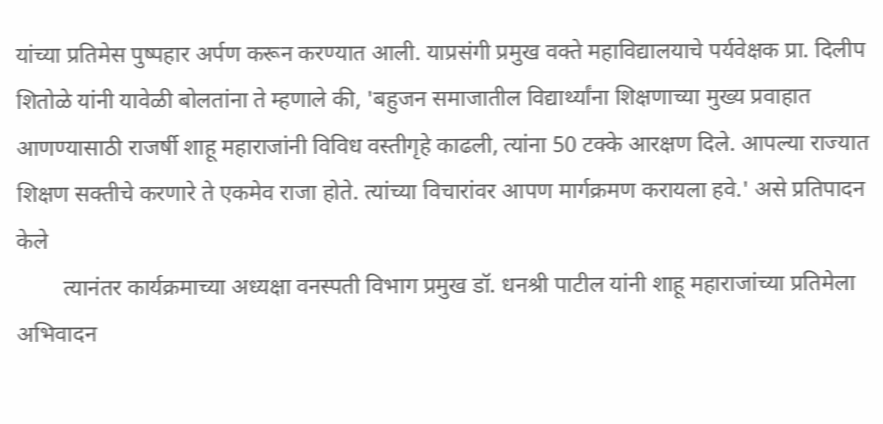यांच्या प्रतिमेस पुष्पहार अर्पण करून करण्यात आली. याप्रसंगी प्रमुख वक्ते महाविद्यालयाचे पर्यवेक्षक प्रा. दिलीप शितोळे यांनी यावेळी बोलतांना ते म्हणाले की, 'बहुजन समाजातील विद्यार्थ्यांना शिक्षणाच्या मुख्य प्रवाहात आणण्यासाठी राजर्षी शाहू महाराजांनी विविध वस्तीगृहे काढली, त्यांना 50 टक्के आरक्षण दिले. आपल्या राज्यात शिक्षण सक्तीचे करणारे ते एकमेव राजा होते. त्यांच्या विचारांवर आपण मार्गक्रमण करायला हवे.' असे प्रतिपादन केले
        त्यानंतर कार्यक्रमाच्या अध्यक्षा वनस्पती विभाग प्रमुख डॉ. धनश्री पाटील यांनी शाहू महाराजांच्या प्रतिमेला अभिवादन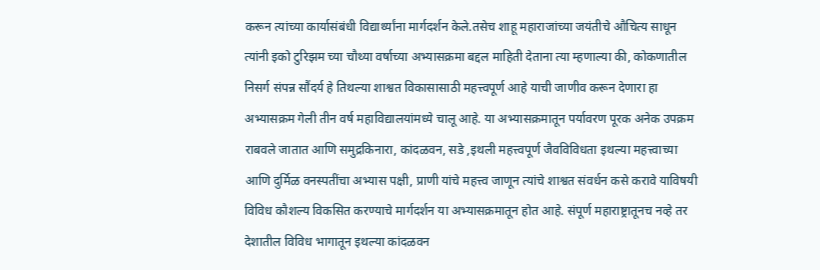करून त्यांच्या कार्यासंबंधी विद्यार्थ्यांना मार्गदर्शन केले.तसेच शाहू महाराजांच्या जयंतीचे औचित्य साधून त्यांनी इको टुरिझम च्या चौथ्या वर्षाच्या अभ्यासक्रमा बद्दल माहिती देताना त्या म्हणाल्या की, कोकणातील निसर्ग संपन्न सौंदर्य हे तिथल्या शाश्वत विकासासाठी महत्त्वपूर्ण आहे याची जाणीव करून देणारा हा अभ्यासक्रम गेली तीन वर्ष महाविद्यालयांमध्ये चालू आहे. या अभ्यासक्रमातून पर्यावरण पूरक अनेक उपक्रम राबवले जातात आणि समुद्रकिनारा, कांदळवन, सडे ,इथली महत्त्वपूर्ण जैवविविधता इथल्या महत्त्वाच्या आणि दुर्मिळ वनस्पतींचा अभ्यास पक्षी, प्राणी यांचे महत्त्व जाणून त्यांचे शाश्वत संवर्धन कसे करावे याविषयी विविध कौशल्य विकसित करण्याचे मार्गदर्शन या अभ्यासक्रमातून होत आहे. संपूर्ण महाराष्ट्रातूनच नव्हे तर देशातील विविध भागातून इथल्या कांदळवन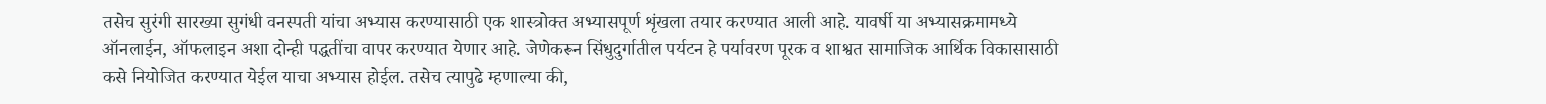तसेच सुरंगी सारख्या सुगंधी वनस्पती यांचा अभ्यास करण्यासाठी एक शास्त्रोक्त अभ्यासपूर्ण शृंखला तयार करण्यात आली आहे. यावर्षी या अभ्यासक्रमामध्ये ऑनलाईन, ऑफलाइन अशा दोन्ही पद्धतींचा वापर करण्यात येणार आहे. जेणेकरून सिंधुदुर्गातील पर्यटन हे पर्यावरण पूरक व शाश्वत सामाजिक आर्थिक विकासासाठी कसे नियोजित करण्यात येईल याचा अभ्यास होईल. तसेच त्यापुढे म्हणाल्या की,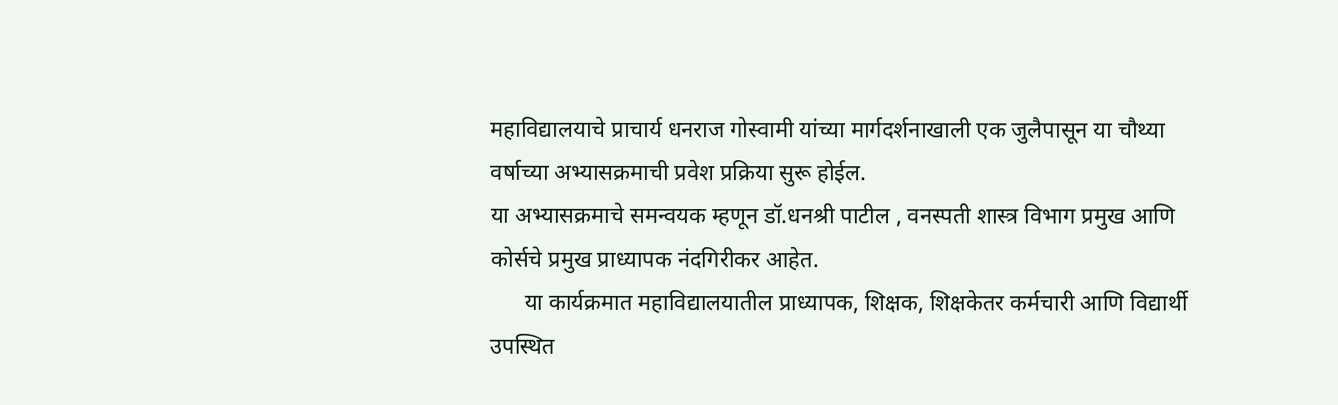महाविद्यालयाचे प्राचार्य धनराज गोस्वामी यांच्या मार्गदर्शनाखाली एक जुलैपासून या चौथ्या वर्षाच्या अभ्यासक्रमाची प्रवेश प्रक्रिया सुरू होईल.
या अभ्यासक्रमाचे समन्वयक म्हणून डॉ.धनश्री पाटील , वनस्पती शास्त्र विभाग प्रमुख आणि कोर्सचे प्रमुख प्राध्यापक नंदगिरीकर आहेत.
      या कार्यक्रमात महाविद्यालयातील प्राध्यापक, शिक्षक, शिक्षकेतर कर्मचारी आणि विद्यार्थी उपस्थित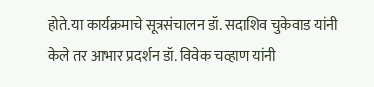होते.या कार्यक्रमाचे सूत्रसंचालन डॉ. सदाशिव चुकेवाड यांनी केले तर आभार प्रदर्शन डॉ. विवेक चव्हाण यांनी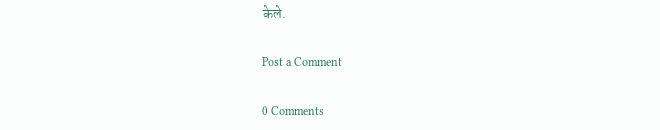केले.

Post a Comment

0 Comments